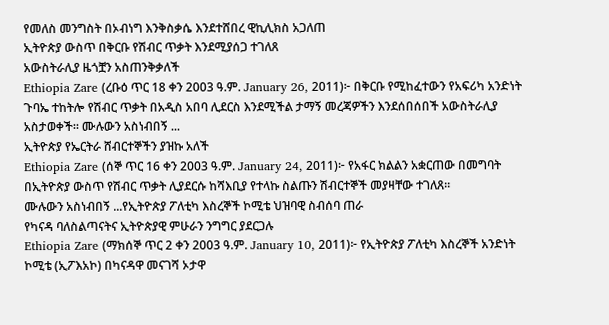የመለስ መንግስት በኦብነግ እንቅስቃሴ እንደተሸበረ ዊኪሊክስ አጋለጠ
ኢትዮጵያ ውስጥ በቅርቡ የሽብር ጥቃት እንደሚያሰጋ ተገለጸ
አውስትራሊያ ዜጎቿን አስጠንቅቃለች
Ethiopia Zare (ረቡዕ ጥር 18 ቀን 2003 ዓ.ም. January 26, 2011)፦ በቅርቡ የሚከፈተውን የአፍሪካ አንድነት ጉባኤ ተከትሎ የሽብር ጥቃት በአዲስ አበባ ሊደርስ እንደሚችል ታማኝ መረጃዎችን እንደሰበሰበች አውስትራሊያ አስታወቀች። ሙሉውን አስነብበኝ ...
ኢትዮጵያ የኤርትራ ሸብርተኞችን ያዝኩ አለች
Ethiopia Zare (ሰኞ ጥር 16 ቀን 2003 ዓ.ም. January 24, 2011)፦ የአፋር ክልልን አቋርጠው በመግባት በኢትዮጵያ ውስጥ የሽብር ጥቃት ሊያደርሱ ከሻእቢያ የተላኩ ስልጡን ሽብርተኞች መያዛቸው ተገለጸ።
ሙሉውን አስነብበኝ ...የኢትዮጵያ ፖለቲካ እስረኞች ኮሚቴ ህዝባዊ ስብሰባ ጠራ
የካናዳ ባለስልጣናትና ኢትዮጵያዊ ምሁራን ንግግር ያደርጋሉ
Ethiopia Zare (ማክሰኞ ጥር 2 ቀን 2003 ዓ.ም. January 10, 2011)፦ የኢትዮጵያ ፖለቲካ እስረኞች አንድነት ኮሚቴ (ኢፖእአኮ) በካናዳዋ መናገሻ ኦታዋ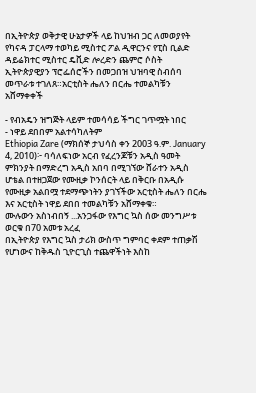በኢትዮጵያ ወቅታዊ ሁኔታዎች ላይ ከህዝብ ጋር ለመወያየት የካናዳ ፓርላማ ተወካይ ሚስተር ፖል ዲዋርንና የፒስ ቢልድ ዳይሬክተር ሚስተር ዴቪድ ሎረድን ጨምሮ ሶስት ኢትዮጵያዊያን ፕሮፌሰሮችን በመጋበዝ ህዝባዊ ስብሰባ መጥራቱ ተገለጸ።አርቲስት ሔለን በርሔ ተመልካቹን አሸማቀቀች

- የብአዴን ዝግጅት ላይም ተመሳሳይ ችግር ገጥሟት ነበር
- ነዋይ ደበበም አልተሳካለትም
Ethiopia Zare (ማክሰኞ ታህሳስ ቀን 2003 ዓ.ም. January 4, 2010)፦ ባሳለፍነው አርብ የፈረንጆቹን አዲስ ዓመት ምክንያት በማድረግ አዲስ አበባ በሚገኘው ሸራተን አዲስ ሆቴል በተዘጋጀው የሙዚቃ ኮንሰርት ላይ በቅርቡ በአዲሱ የሙዚቃ አልበሟ ተደማጭነትን ያገኘችው አርቲስት ሔለን በርሔ እና አርቲስት ነዋይ ደበበ ተመልካቹን አሸማቀቁ።
ሙሉውን አስነብበኝ ...አንጋፋው የእግር ኳስ ሰው መንግሥቱ ወርቁ በ70 አመቱ አረፈ
በኢትዮጵያ የእግር ኳስ ታሪክ ውስጥ ግምባር ቀደም ተጠቃሽ የሆነውና ከቅዱስ ጊዮርጊስ ተጨዋችነት እስከ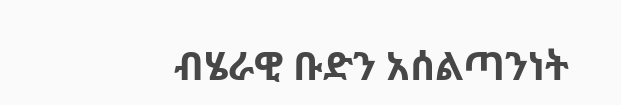ብሄራዊ ቡድን አሰልጣንነት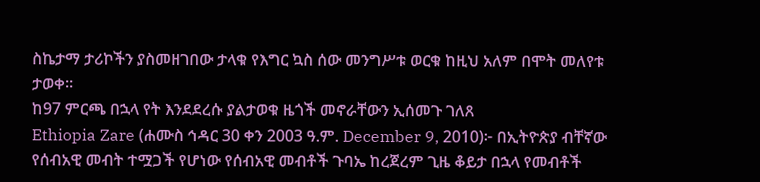ስኬታማ ታሪኮችን ያስመዘገበው ታላቁ የእግር ኳስ ሰው መንግሥቱ ወርቁ ከዚህ አለም በሞት መለየቱ ታወቀ።
ከ97 ምርጫ በኋላ የት እንደደረሱ ያልታወቁ ዜጎች መኖራቸውን ኢሰመጉ ገለጸ
Ethiopia Zare (ሐሙስ ኅዳር 30 ቀን 2003 ዓ.ም. December 9, 2010)፦ በኢትዮጵያ ብቸኛው የሰብአዊ መብት ተሟጋች የሆነው የሰብአዊ መብቶች ጉባኤ ከረጀረም ጊዜ ቆይታ በኋላ የመብቶች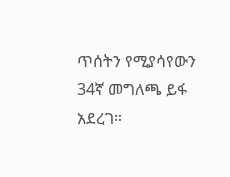ጥሰትን የሚያሳየውን 34ኛ መግለጫ ይፋ አደረገ።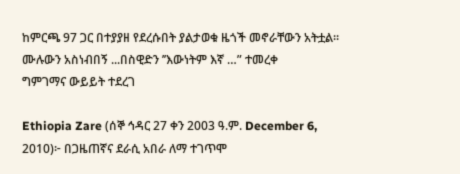ከምርጫ 97 ጋር በተያያዘ የደረሱበት ያልታወቁ ዜጎች መኖራቸውን አትቷል።
ሙሉውን አስነብበኝ ...በስዊድን ’’እውነትም እኛ …” ተመረቀ
ግምገማና ውይይት ተደረገ

Ethiopia Zare (ሰኞ ኅዳር 27 ቀን 2003 ዓ.ም. December 6, 2010)፦ በጋዜጠኛና ደራሲ አበራ ለማ ተገጥሞ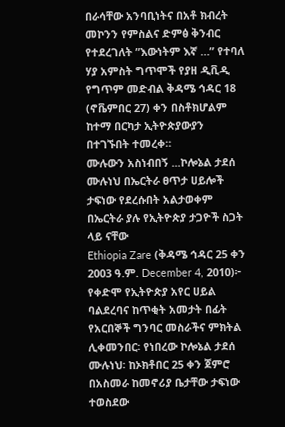በራሳቸው አንባቢነትና በአቶ ክብረት መኮንን የምስልና ድምፅ ቅንብር የተደረገለት ”እውነትም እኛ …” የተባለ ሃያ አምስት ግጥሞች የያዘ ዲቪዲ የግጥም መድብል ቅዳሜ ኅዳር 18 (ኖቬምበር 27) ቀን በስቶክሆልም ከተማ በርካታ ኢትዮጵያውያን በተገኙበት ተመረቀ።
ሙሉውን አስነብበኝ ...ኮሎኔል ታደሰ ሙሉነህ በኤርትራ ፀጥታ ሀይሎች ታፍነው የደረሱበት አልታወቀም
በኤርትራ ያሉ የኢትዮጵያ ታጋዮች ስጋት ላይ ናቸው
Ethiopia Zare (ቅዳሜ ኅዳር 25 ቀን 2003 ዓ.ም. December 4, 2010)፦ የቀድሞ የኢትዮጵያ አየር ሀይል ባልደረባና ከጥቂት አመታት በፊት የአርበኞች ግንባር መስራችና ምክትል ሊቀመንበር፡ የነበረው ኮሎኔል ታደሰ ሙሉነህ፡ ከኦክቶበር 25 ቀን ጀምሮ በአስመራ ከመኖሪያ ቤታቸው ታፍነው ተወስደው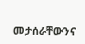መታሰራቸውንና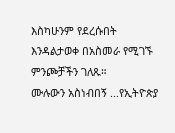እስካሁንም የደረሱበት እንዳልታወቀ በአስመራ የሚገኙ ምንጮቻችን ገለጹ።
ሙሉውን አስነብበኝ ...የኢትዮጵያ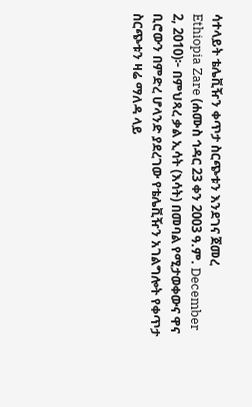ሳተላይት ቴሌቪዥን ቀጥታ ስርጭቱን እንደገና ጀመረ
Ethiopia Zare (ሐሙስ ኅዳር 23 ቀን 2003 ዓ.ም. December 2, 2010)፦ በምህጻረ ቃል ኢሳት (እሳት) በመባል የሚታወቀውና ዋና ቢሮውን በምድረ ሆላንድ ያደረገው የቴሌቪዥን አገልግሎት የቀጥታ ስርጭቱን ዛሬ ማለዳ ላይ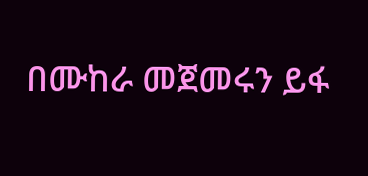በሙከራ መጀመሩን ይፋ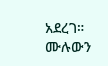አደረገ።
ሙሉውን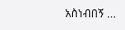አስነብበኝ ...